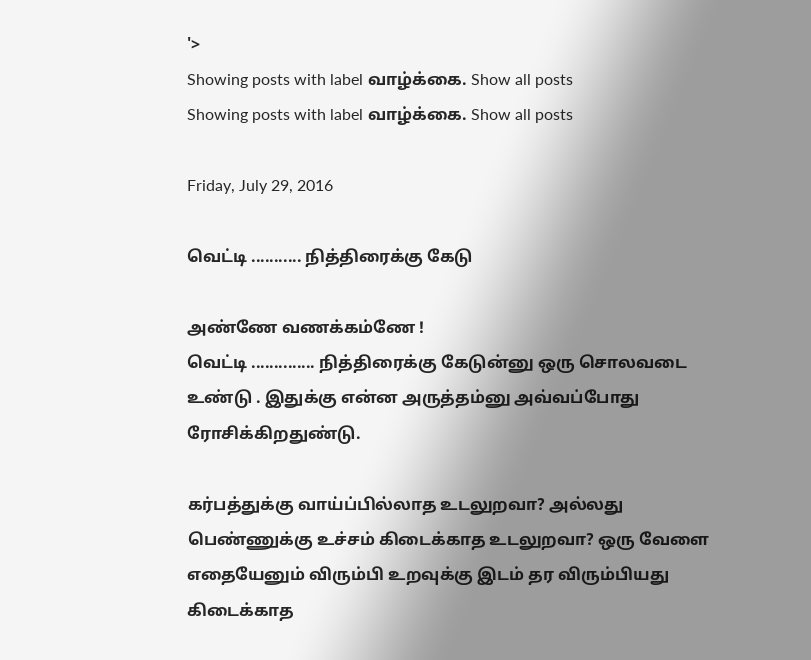'>
Showing posts with label வாழ்க்கை. Show all posts
Showing posts with label வாழ்க்கை. Show all posts

Friday, July 29, 2016

வெட்டி ........... நித்திரைக்கு கேடு

அண்ணே வணக்கம்ணே !
வெட்டி .............. நித்திரைக்கு கேடுன்னு ஒரு சொலவடை உண்டு . இதுக்கு என்ன அருத்தம்னு அவ்வப்போது ரோசிக்கிறதுண்டு.

கர்பத்துக்கு வாய்ப்பில்லாத உடலுறவா? அல்லது பெண்ணுக்கு உச்சம் கிடைக்காத உடலுறவா? ஒரு வேளை எதையேனும் விரும்பி உறவுக்கு இடம் தர விரும்பியது கிடைக்காத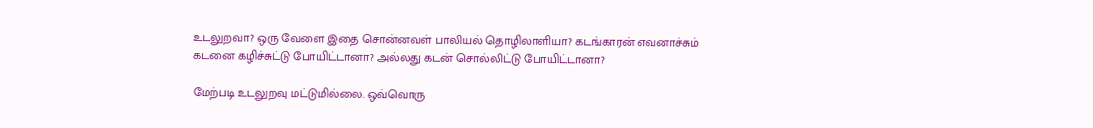உடலுறவா? ஒரு வேளை இதை சொன்னவள் பாலியல் தொழிலாளியா? கடங்காரன் எவனாச்சும் கடனை கழிச்சுட்டு போயிட்டானா? அல்லது கடன் சொல்லிட்டு போயிட்டானா?

மேற்படி உடலுறவு மட்டுமில்லை. ஒவ்வொரு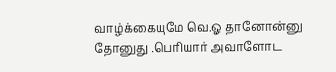வாழ்க்கையுமே வெ.ஓ தானோன்னு தோனுது .பெரியார் அவாளோட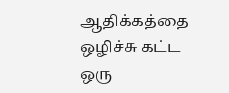ஆதிக்கத்தை ஒழிச்சு கட்ட ஒரு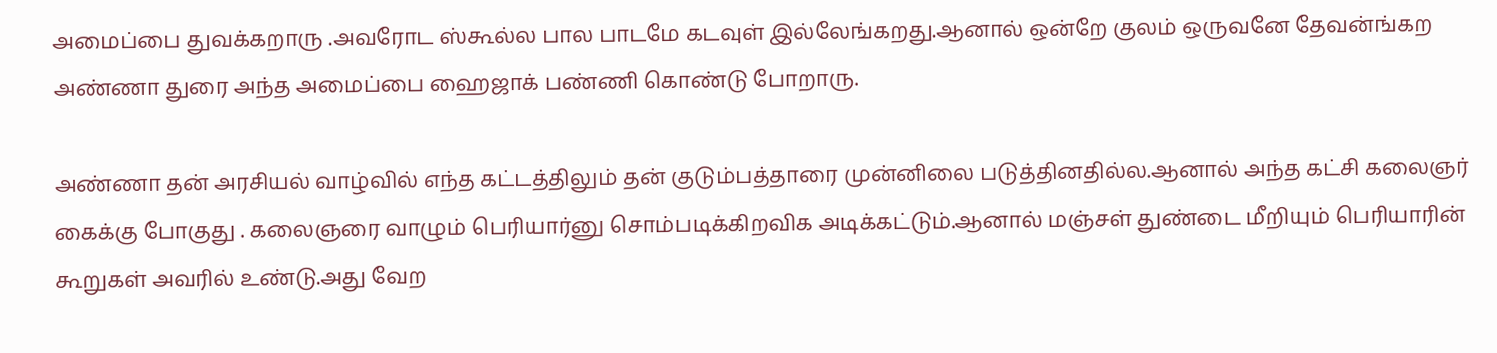அமைப்பை துவக்கறாரு .அவரோட ஸ்கூல்ல பால பாடமே கடவுள் இல்லேங்கறது.ஆனால் ஒன்றே குலம் ஒருவனே தேவன்ங்கற அண்ணா துரை அந்த அமைப்பை ஹைஜாக் பண்ணி கொண்டு போறாரு.

அண்ணா தன் அரசியல் வாழ்வில் எந்த கட்டத்திலும் தன் குடும்பத்தாரை முன்னிலை படுத்தினதில்ல.ஆனால் அந்த கட்சி கலைஞர் கைக்கு போகுது . கலைஞரை வாழும் பெரியார்னு சொம்படிக்கிறவிக அடிக்கட்டும்.ஆனால் மஞ்சள் துண்டை மீறியும் பெரியாரின் கூறுகள் அவரில் உண்டு.அது வேற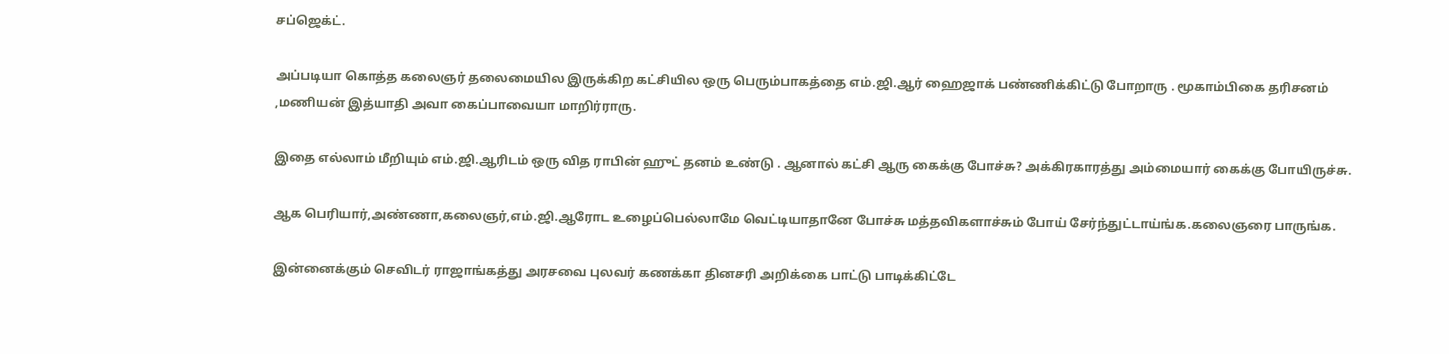சப்ஜெக்ட்.

அப்படியா கொத்த கலைஞர் தலைமையில இருக்கிற கட்சியில ஒரு பெரும்பாகத்தை எம்.ஜி.ஆர் ஹைஜாக் பண்ணிக்கிட்டு போறாரு . மூகாம்பிகை தரிசனம் ,மணியன் இத்யாதி அவா கைப்பாவையா மாறிர்ராரு.

இதை எல்லாம் மீறியும் எம்.ஜி.ஆரிடம் ஒரு வித ராபின் ஹுட் தனம் உண்டு . ஆனால் கட்சி ஆரு கைக்கு போச்சு? அக்கிரகாரத்து அம்மையார் கைக்கு போயிருச்சு.

ஆக பெரியார்,அண்ணா,கலைஞர்,எம்.ஜி.ஆரோட உழைப்பெல்லாமே வெட்டியாதானே போச்சு மத்தவிகளாச்சும் போய் சேர்ந்துட்டாய்ங்க.கலைஞரை பாருங்க.

இன்னைக்கும் செவிடர் ராஜாங்கத்து அரசவை புலவர் கணக்கா தினசரி அறிக்கை பாட்டு பாடிக்கிட்டே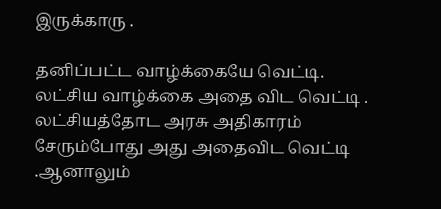இருக்காரு .

தனிப்பட்ட வாழ்க்கையே வெட்டி. லட்சிய வாழ்க்கை அதை விட வெட்டி . லட்சியத்தோட அரசு அதிகாரம் சேரும்போது அது அதைவிட வெட்டி .ஆனாலும்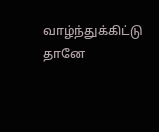வாழ்ந்துக்கிட்டு தானே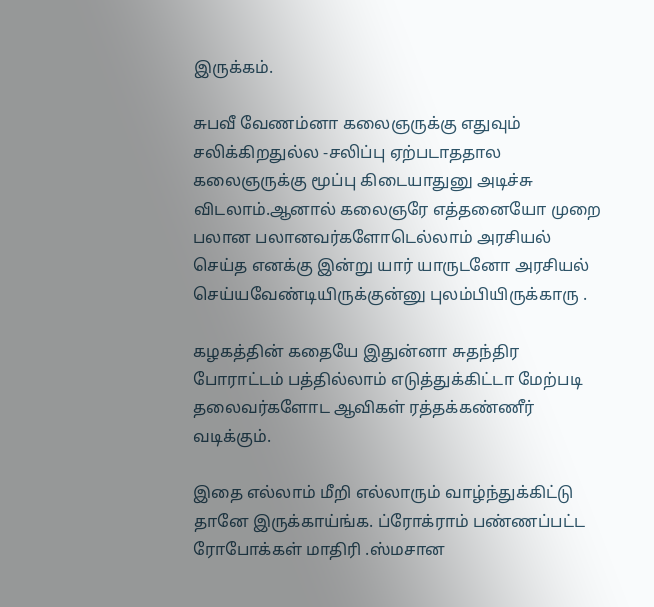இருக்கம்.

சுபவீ வேணம்னா கலைஞருக்கு எதுவும் சலிக்கிறதுல்ல -சலிப்பு ஏற்படாததால கலைஞருக்கு மூப்பு கிடையாதுனு அடிச்சு விடலாம்.ஆனால் கலைஞரே எத்தனையோ முறை பலான பலானவர்களோடெல்லாம் அரசியல் செய்த எனக்கு இன்று யார் யாருடனோ அரசியல் செய்யவேண்டியிருக்குன்னு புலம்பியிருக்காரு .

கழகத்தின் கதையே இதுன்னா சுதந்திர போராட்டம் பத்தில்லாம் எடுத்துக்கிட்டா மேற்படி தலைவர்களோட ஆவிகள் ரத்தக்கண்ணீர் வடிக்கும்.

இதை எல்லாம் மீறி எல்லாரும் வாழ்ந்துக்கிட்டு தானே இருக்காய்ங்க. ப்ரோக்ராம் பண்ணப்பட்ட ரோபோக்கள் மாதிரி .ஸ்மசான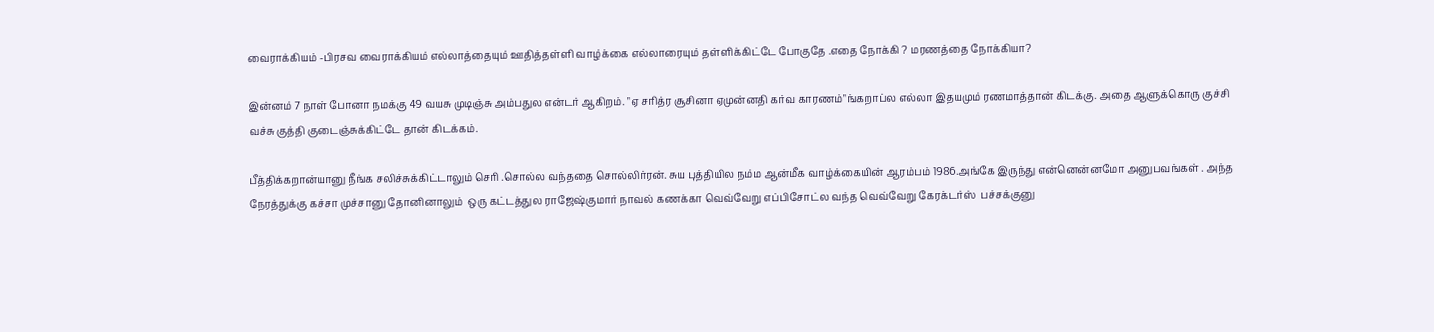வைராக்கியம் -பிரசவ வைராக்கியம் எல்லாத்தையும் ஊதித்தள்ளி வாழ்க்கை எல்லாரையும் தள்ளிக்கிட்டே போகுதே .எதை நோக்கி ? மரணத்தை நோக்கியா?

இன்னம் 7 நாள் போனா நமக்கு 49 வயசு முடிஞ்சு அம்பதுல என்டர் ஆகிறம். "ஏ சரித்ர சூசினா ஏமுன்னதி கர்வ காரணம்"ங்கறாப்ல எல்லா இதயமும் ரணமாத்தான் கிடக்கு. அதை ஆளுக்கொரு குச்சி வச்சு குத்தி குடைஞ்சுக்கிட்டே தான் கிடக்கம்.

பீத்திக்கறான்யானு நீங்க சலிச்சுக்கிட்டாலும் செரி .சொல்ல வந்ததை சொல்லிர்ரன். சுய புத்தியில நம்ம ஆன்மீக வாழ்க்கையின் ஆரம்பம் 1986.அங்கே இருந்து என்னென்னமோ அனுபவங்கள் . அந்த நேரத்துக்கு கச்சா முச்சானு தோனினாலும்  ஒரு கட்டத்துல ராஜேஷ்குமார் நாவல் கணக்கா வெவ்வேறு எப்பிசோட்ல வந்த வெவ்வேறு கேரக்டர்ஸ்  பச்சக்குனு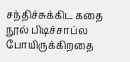சந்திச்சுக்கிட கதை நூல் பிடிச்சாப்ல போயிருக்கிறதை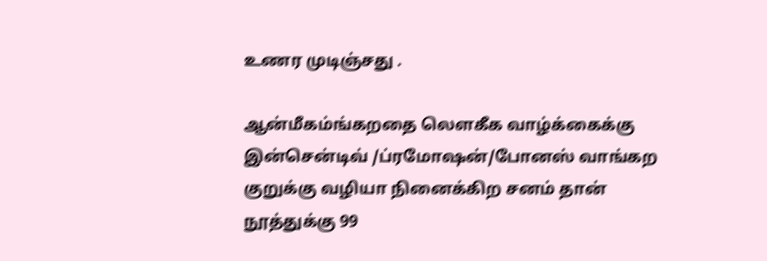உணர முடிஞ்சது .

ஆன்மீகம்ங்கறதை லௌகீக வாழ்க்கைக்கு இன்சென்டிவ் /ப்ரமோஷன்/போனஸ் வாங்கற குறுக்கு வழியா நினைக்கிற சனம் தான் நூத்துக்கு 99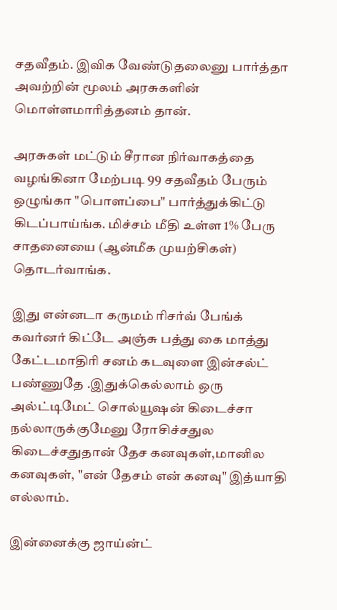சதவீதம். இவிக வேண்டுதலைனு பார்த்தா அவற்றின் மூலம் அரசுகளின் மொள்ளமாரித்தனம் தான்.

அரசுகள் மட்டும் சீரான நிர்வாகத்தை வழங்கினா மேற்படி 99 சதவீதம் பேரும் ஒழுங்கா "பொளப்பை" பார்த்துக்கிட்டு கிடப்பாய்ங்க. மிச்சம் மீதி உள்ள 1% பேரு சாதனையை (ஆன்மீக முயற்சிகள்) தொடர்வாங்க.

இது என்னடா கருமம் ரிசர்வ் பேங்க் கவர்னர் கிட்டே அஞ்சு பத்து கை மாத்து கேட்டமாதிரி சனம் கடவுளை இன்சல்ட் பண்ணுதே .இதுக்கெல்லாம் ஒரு அல்ட்டிமேட் சொல்யூஷன் கிடைச்சா நல்லாருக்குமேனு ரோசிச்சதுல கிடைச்சதுதான் தேச கனவுகள்,மானில கனவுகள், "என் தேசம் என் கனவு" இத்யாதி எல்லாம்.

இன்னைக்கு ஜாய்ன்ட்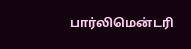பார்லிமென்டரி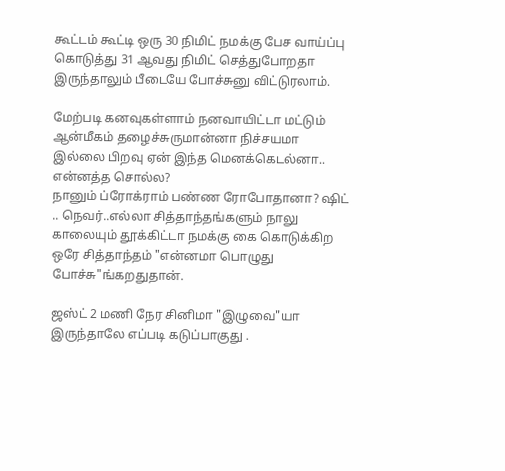கூட்டம் கூட்டி ஒரு 30 நிமிட் நமக்கு பேச வாய்ப்பு கொடுத்து 31 ஆவது நிமிட் செத்துபோறதா இருந்தாலும் பீடையே போச்சுனு விட்டுரலாம்.

மேற்படி கனவுகள்ளாம் நனவாயிட்டா மட்டும் ஆன்மீகம் தழைச்சுருமான்னா நிச்சயமா இல்லை பிறவு ஏன் இந்த மெனக்கெடல்னா.. என்னத்த சொல்ல?
நானும் ப்ரோக்ராம் பண்ண ரோபோதானா? ஷிட் .. நெவர்..எல்லா சித்தாந்தங்களும் நாலு காலையும் தூக்கிட்டா நமக்கு கை கொடுக்கிற ஒரே சித்தாந்தம் "என்னமா பொழுது போச்சு"ங்கறதுதான்.

ஜஸ்ட் 2 மணி நேர சினிமா "இழுவை"யா இருந்தாலே எப்படி கடுப்பாகுது .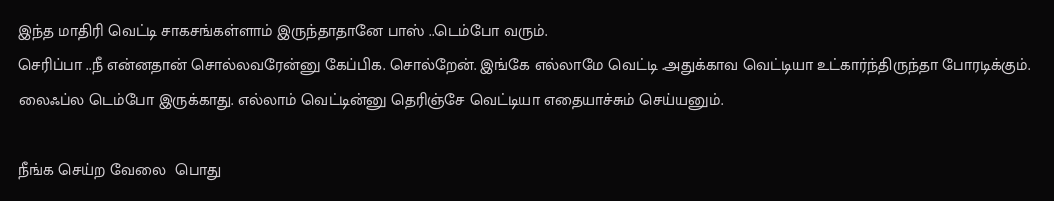இந்த மாதிரி வெட்டி சாகசங்கள்ளாம் இருந்தாதானே பாஸ் ..டெம்போ வரும்.
செரிப்பா ..நீ என்னதான் சொல்லவரேன்னு கேப்பிக. சொல்றேன். இங்கே எல்லாமே வெட்டி .அதுக்காவ வெட்டியா உட்கார்ந்திருந்தா போரடிக்கும். லைஃப்ல டெம்போ இருக்காது. எல்லாம் வெட்டின்னு தெரிஞ்சே வெட்டியா எதையாச்சும் செய்யனும்.

நீங்க செய்ற வேலை  பொது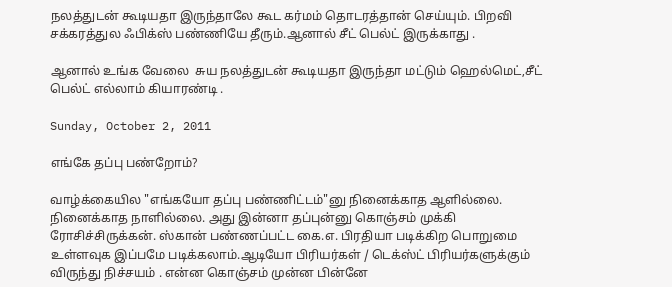நலத்துடன் கூடியதா இருந்தாலே கூட கர்மம் தொடரத்தான் செய்யும். பிறவி சக்கரத்துல ஃபிக்ஸ் பண்ணியே தீரும்.ஆனால் சீட் பெல்ட் இருக்காது .

ஆனால் உங்க வேலை  சுய நலத்துடன் கூடியதா இருந்தா மட்டும் ஹெல்மெட்,சீட் பெல்ட் எல்லாம் கியாரண்டி .

Sunday, October 2, 2011

எங்கே தப்பு பண்றோம்?

வாழ்க்கையில "எங்கயோ தப்பு பண்ணிட்டம்"னு நினைக்காத ஆளில்லை. நினைக்காத நாளில்லை. அது இன்னா தப்புன்னு கொஞ்சம் முக்கி ரோசிச்சிருக்கன். ஸ்கான் பண்ணப்பட்ட கை.எ. பிரதியா படிக்கிற பொறுமை உள்ளவுக இப்பமே படிக்கலாம்.ஆடியோ பிரியர்கள் / டெக்ஸ்ட் பிரியர்களுக்கும் விருந்து நிச்சயம் . என்ன கொஞ்சம் முன்ன பின்னே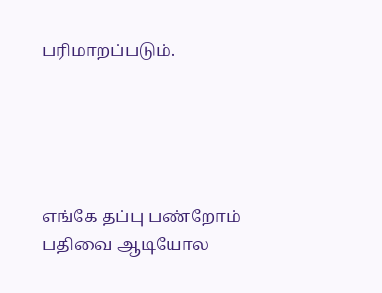பரிமாறப்படும்.





எங்கே தப்பு பண்றோம் பதிவை ஆடியோல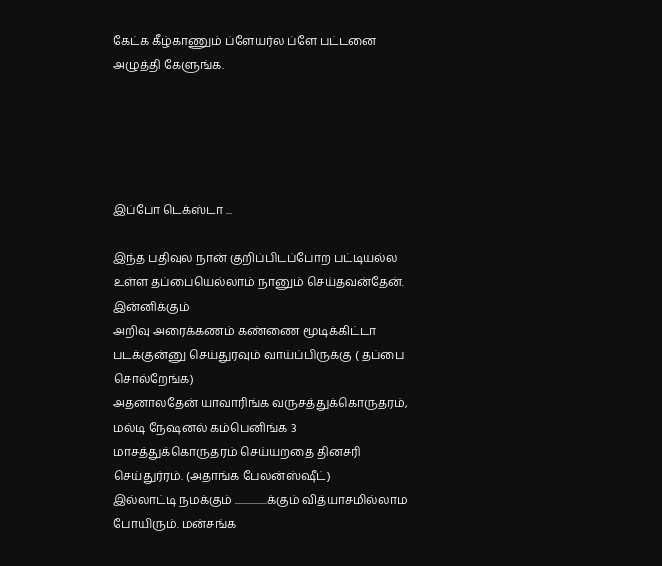கேட்க கீழ்காணும் ப்ளேயர்ல ப்ளே பட்டனை அழுத்தி கேளுங்க.





இப்போ டெக்ஸ்டா ...

இந்த பதிவுல நான் குறிப்பிடப்போற பட்டியல்ல உள்ள தப்பையெல்லாம் நானும் செய்தவன்தேன். இன்னிக்கும்
அறிவு அரைக்கணம் கண்ணை மூடிக்கிட்டா படக்குன்னு செய்துரவும் வாய்ப்பிருக்கு ( தப்பை சொல்றேங்க)
அதனாலதேன் யாவாரிங்க வருசத்துக்கொருதரம், மல்டி நேஷனல் கம்பெனிங்க 3
மாசத்துக்கொருதரம் செய்யறதை தினசரி செய்துர்ரம். (அதாங்க பேலன்ஸ்ஷீட்)
இல்லாட்டி நமக்கும் ................க்கும் வித்யாசமில்லாம போயிரும். மன்சங்க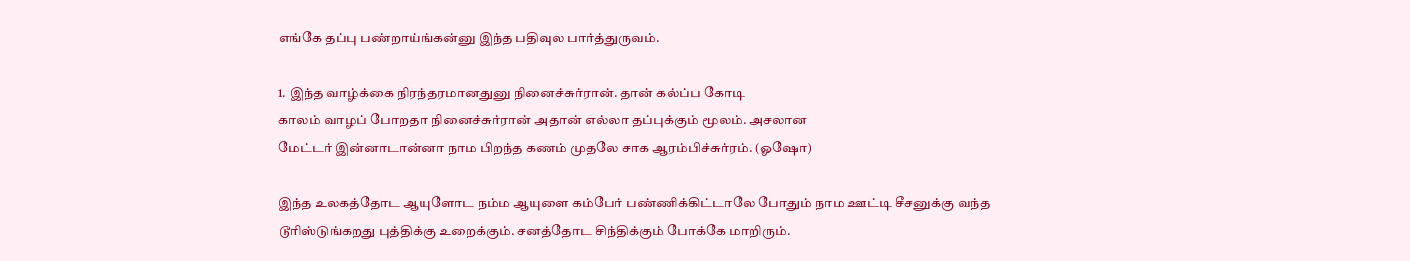எங்கே தப்பு பண்றாய்ங்கன்னு இந்த பதிவுல பார்த்துருவம்.

1. இந்த வாழ்க்கை நிரந்தரமானதுனு நினைச்சுர்ரான். தான் கல்ப்ப கோடி
காலம் வாழப் போறதா நினைச்சுர்ரான் அதான் எல்லா தப்புக்கும் மூலம். அசலான
மேட்டர் இன்னாடான்னா நாம பிறந்த கணம் முதலே சாக ஆரம்பிச்சுர்ரம். (ஓஷோ)

இந்த உலகத்தோட ஆயுளோட நம்ம ஆயுளை கம்பேர் பண்ணிக்கிட்டாலே போதும் நாம ஊட்டி சீசனுக்கு வந்த டூரிஸ்டுங்கறது புத்திக்கு உறைக்கும். சனத்தோட சிந்திக்கும் போக்கே மாறிரும்.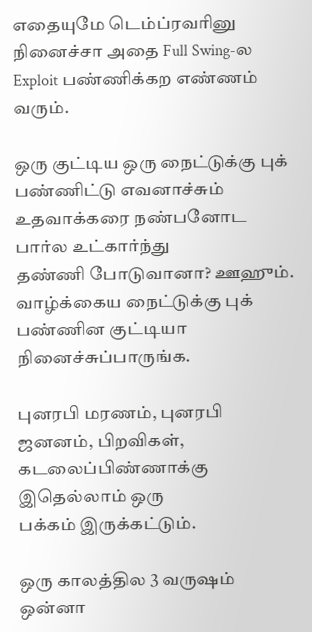எதையுமே டெம்ப்ரவரினு நினைச்சா அதை Full Swing-ல Exploit பண்ணிக்கற எண்ணம் வரும்.

ஒரு குட்டிய ஒரு நைட்டுக்கு புக் பண்ணிட்டு எவனாச்சும் உதவாக்கரை நண்பனோட பார்ல உட்கார்ந்து
தண்ணி போடுவானா? ஊஹும். வாழ்க்கைய நைட்டுக்கு புக் பண்ணின குட்டியா
நினைச்சுப்பாருங்க.

புனரபி மரணம், புனரபி ஜனனம், பிறவிகள், கடலைப்பிண்ணாக்கு இதெல்லாம் ஒரு
பக்கம் இருக்கட்டும்.

ஒரு காலத்தில 3 வருஷம் ஒன்னா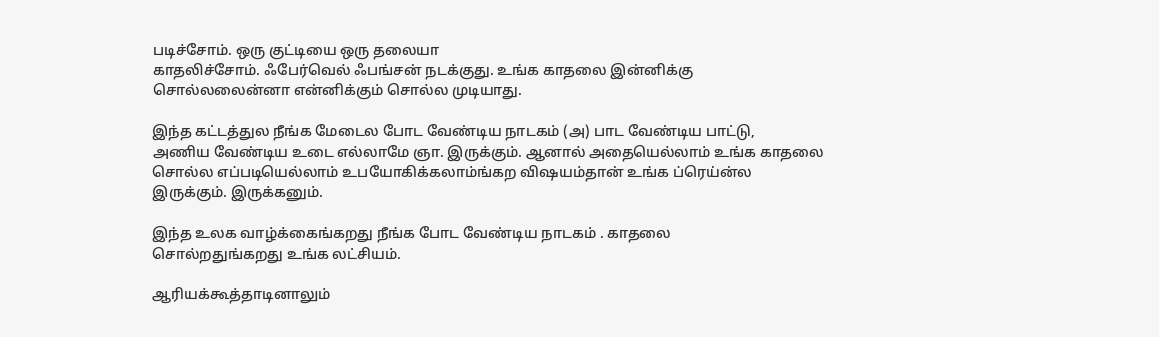படிச்சோம். ஒரு குட்டியை ஒரு தலையா
காதலிச்சோம். ஃபேர்வெல் ஃபங்சன் நடக்குது. உங்க காதலை இன்னிக்கு
சொல்லலைன்னா என்னிக்கும் சொல்ல முடியாது.

இந்த கட்டத்துல நீங்க மேடைல போட வேண்டிய நாடகம் (அ) பாட வேண்டிய பாட்டு,
அணிய வேண்டிய உடை எல்லாமே ஞா. இருக்கும். ஆனால் அதையெல்லாம் உங்க காதலை
சொல்ல எப்படியெல்லாம் உபயோகிக்கலாம்ங்கற விஷயம்தான் உங்க ப்ரெய்ன்ல
இருக்கும். இருக்கனும்.

இந்த உலக வாழ்க்கைங்கறது நீங்க போட வேண்டிய நாடகம் . காதலை
சொல்றதுங்கறது உங்க லட்சியம்.

ஆரியக்கூத்தாடினாலும்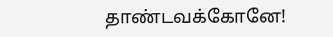தாண்டவக்கோனே!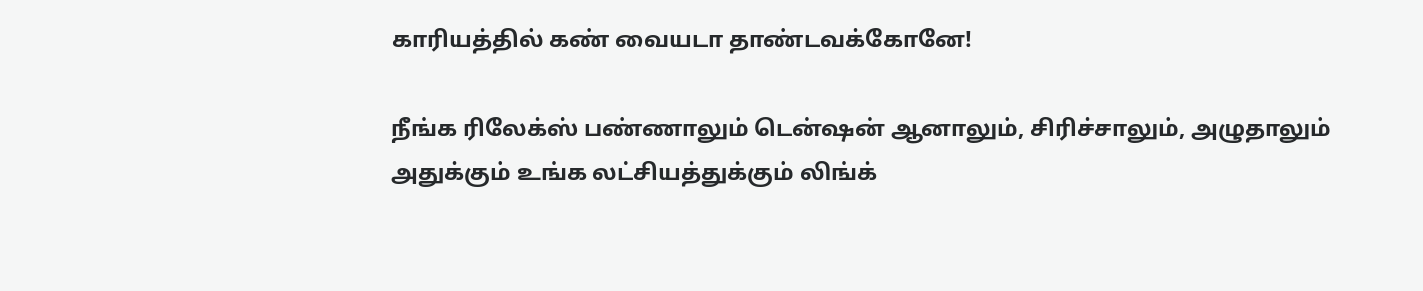காரியத்தில் கண் வையடா தாண்டவக்கோனே!

நீங்க ரிலேக்ஸ் பண்ணாலும் டென்ஷன் ஆனாலும், சிரிச்சாலும், அழுதாலும்
அதுக்கும் உங்க லட்சியத்துக்கும் லிங்க்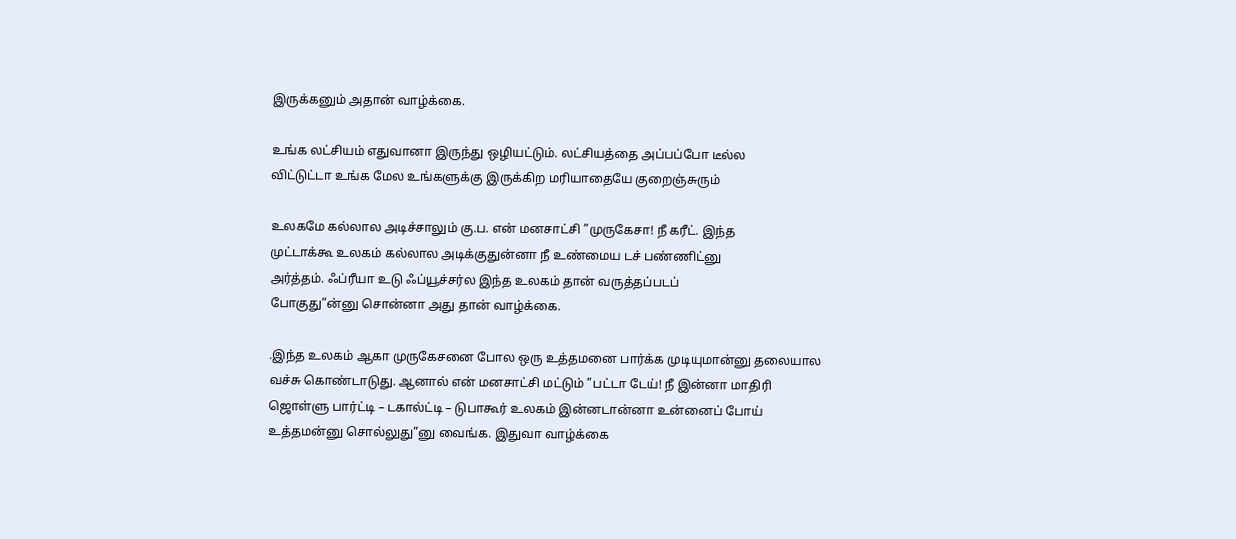இருக்கனும் அதான் வாழ்க்கை.

உங்க லட்சியம் எதுவானா இருந்து ஒழியட்டும். லட்சியத்தை அப்பப்போ டீல்ல
விட்டுட்டா உங்க மேல உங்களுக்கு இருக்கிற மரியாதையே குறைஞ்சுரும்

உலகமே கல்லால அடிச்சாலும் கு.ப. என் மனசாட்சி ”முருகேசா! நீ கரீட். இந்த
முட்டாக்கூ உலகம் கல்லால அடிக்குதுன்னா நீ உண்மைய டச் பண்ணிட்னு
அர்த்தம். ஃப்ரீயா உடு ஃப்யூச்சர்ல இந்த உலகம் தான் வருத்தப்படப்
போகுது”ன்னு சொன்னா அது தான் வாழ்க்கை.

.இந்த உலகம் ஆகா முருகேசனை போல ஒரு உத்தமனை பார்க்க முடியுமான்னு தலையால
வச்சு கொண்டாடுது. ஆனால் என் மனசாட்சி மட்டும் ”பட்டா டேய்! நீ இன்னா மாதிரி
ஜொள்ளு பார்ட்டி – டகால்ட்டி – டுபாகூர் உலகம் இன்னடான்னா உன்னைப் போய்
உத்தமன்னு சொல்லுது”னு வைங்க. இதுவா வாழ்க்கை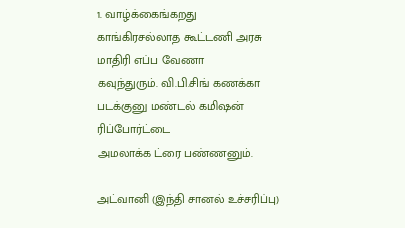1. வாழ்க்கைங்கறது காங்கிரசல்லாத கூட்டணி அரசு மாதிரி எப்ப வேணா
கவுந்துரும். வி.பி.சிங் கணக்கா படக்குனு மண்டல் கமிஷன் ரிப்போர்ட்டை
அமலாக்க ட்ரை பண்ணனும்.

அட்வானி (இந்தி சானல் உச்சரிப்பு)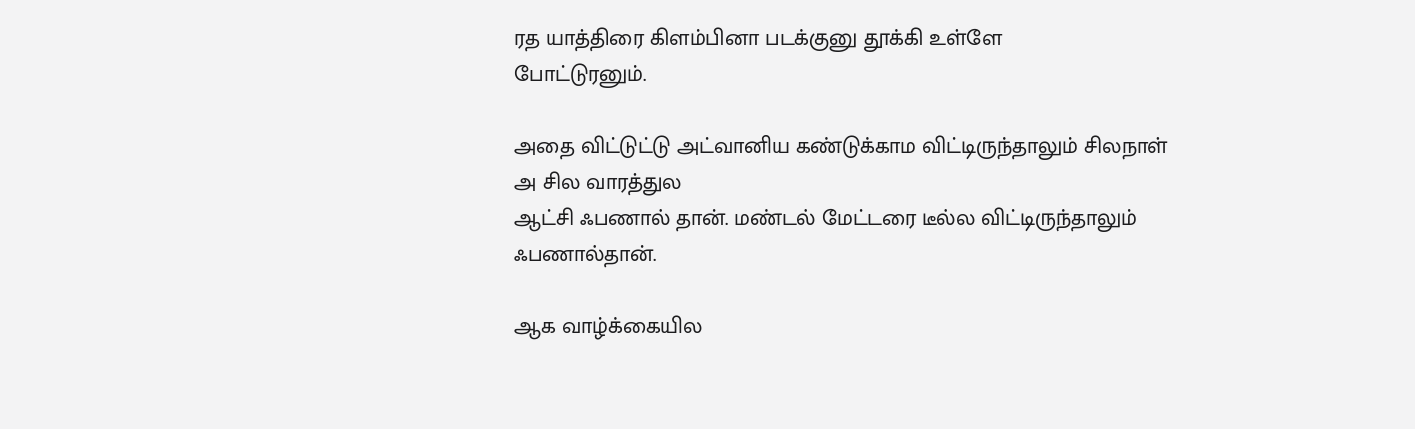ரத யாத்திரை கிளம்பினா படக்குனு தூக்கி உள்ளே
போட்டுரனும்.

அதை விட்டுட்டு அட்வானிய கண்டுக்காம விட்டிருந்தாலும் சிலநாள் அ சில வாரத்துல
ஆட்சி ஃபணால் தான். மண்டல் மேட்டரை டீல்ல விட்டிருந்தாலும் ஃபணால்தான்.

ஆக வாழ்க்கையில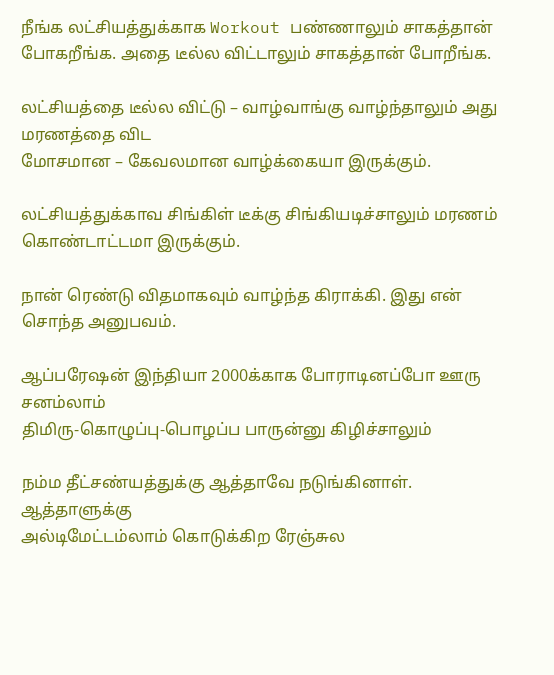நீங்க லட்சியத்துக்காக Workout பண்ணாலும் சாகத்தான்
போகறீங்க. அதை டீல்ல விட்டாலும் சாகத்தான் போறீங்க.

லட்சியத்தை டீல்ல விட்டு – வாழ்வாங்கு வாழ்ந்தாலும் அது மரணத்தை விட
மோசமான – கேவலமான வாழ்க்கையா இருக்கும்.

லட்சியத்துக்காவ சிங்கிள் டீக்கு சிங்கியடிச்சாலும் மரணம் கொண்டாட்டமா இருக்கும்.

நான் ரெண்டு விதமாகவும் வாழ்ந்த கிராக்கி. இது என் சொந்த அனுபவம்.

ஆப்பரேஷன் இந்தியா 2000க்காக போராடினப்போ ஊரு சனம்லாம்
திமிரு-கொழுப்பு-பொழப்ப பாருன்னு கிழிச்சாலும்

நம்ம தீட்சண்யத்துக்கு ஆத்தாவே நடுங்கினாள். ஆத்தாளுக்கு
அல்டிமேட்டம்லாம் கொடுக்கிற ரேஞ்சுல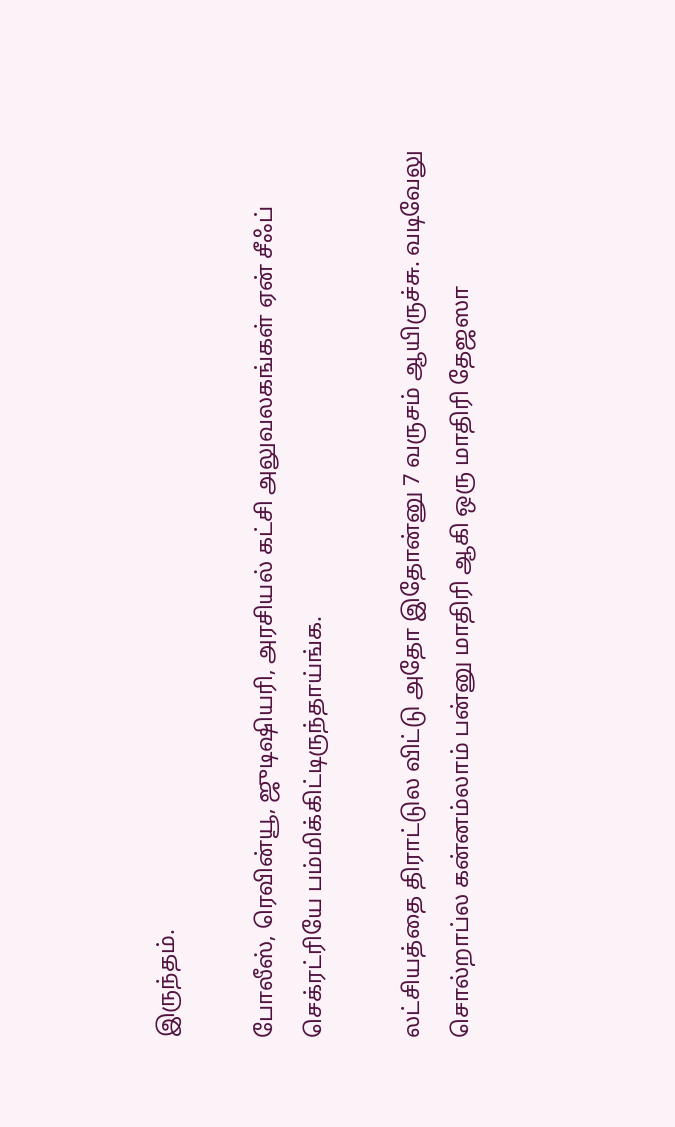இருந்தம்.

போலீஸ், ரெவின்யூ, ஜுடிஷியரி, அரசியல் கட்சி அலுவலகங்கள் ஏன் சீஃப்
செக்ரட்ரியே பம்மிக்கிட்டிருந்தாய்ங்க.

லட்சியத்தை திராட்டுல விட்டு அதோ இதோன்னு 7 வருசம் ஆயிருச்சு. வடிவேலு
சொல்றாப்ல கன்னம்லாம் பன்னு மாதிரி ஆகி ஒரு மாதிரி தேஜஸா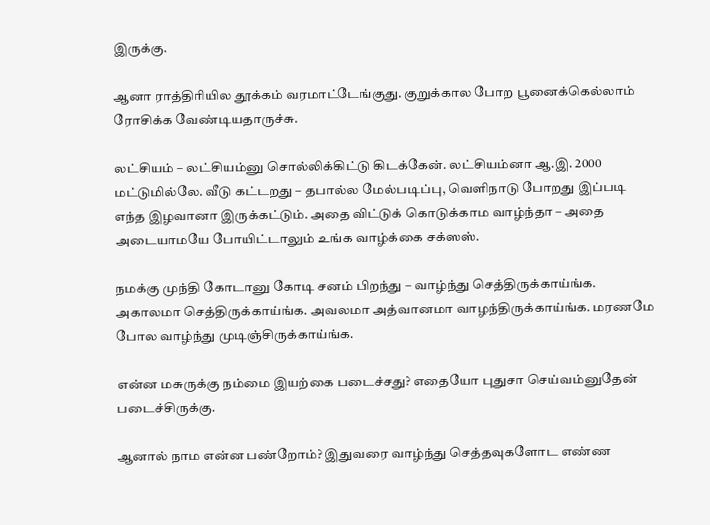இருக்கு.

ஆனா ராத்திரியில தூக்கம் வரமாட்டேங்குது. குறுக்கால போற பூனைக்கெல்லாம்
ரோசிக்க வேண்டியதாருச்சு.

லட்சியம் – லட்சியம்னு சொல்லிக்கிட்டு கிடக்கேன். லட்சியம்னா ஆ.இ. 2000
மட்டுமில்லே. வீடு கட்டறது – தபால்ல மேல்படிப்பு, வெளிநாடு போறது இப்படி
எந்த இழவானா இருக்கட்டும். அதை விட்டுக் கொடுக்காம வாழ்ந்தா – அதை
அடையாமயே போயிட்டாலும் உங்க வாழ்க்கை சக்ஸஸ்.

நமக்கு முந்தி கோடானு கோடி சனம் பிறந்து – வாழ்ந்து செத்திருக்காய்ங்க.
அகாலமா செத்திருக்காய்ங்க. அவலமா அத்வானமா வாழந்திருக்காய்ங்க. மரணமே
போல வாழ்ந்து முடிஞ்சிருக்காய்ங்க.

என்ன மசுருக்கு நம்மை இயற்கை படைச்சது? எதையோ புதுசா செய்வம்னுதேன் படைச்சிருக்கு.

ஆனால் நாம என்ன பண்றோம்? இதுவரை வாழ்ந்து செத்தவுகளோட எண்ண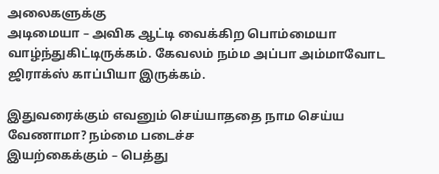அலைகளுக்கு
அடிமையா – அவிக ஆட்டி வைக்கிற பொம்மையா வாழ்ந்துகிட்டிருக்கம். கேவலம் நம்ம அப்பா அம்மாவோட ஜிராக்ஸ் காப்பியா இருக்கம்.

இதுவரைக்கும் எவனும் செய்யாததை நாம செய்ய வேணாமா? நம்மை படைச்ச
இயற்கைக்கும் – பெத்து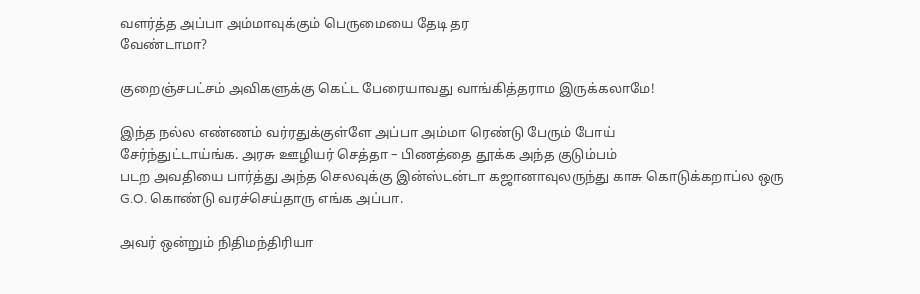வளர்த்த அப்பா அம்மாவுக்கும் பெருமையை தேடி தர
வேண்டாமா?

குறைஞ்சபட்சம் அவிகளுக்கு கெட்ட பேரையாவது வாங்கித்தராம இருக்கலாமே!

இந்த நல்ல எண்ணம் வர்ரதுக்குள்ளே அப்பா அம்மா ரெண்டு பேரும் போய்
சேர்ந்துட்டாய்ங்க. அரசு ஊழியர் செத்தா – பிணத்தை தூக்க அந்த குடும்பம்
படற அவதியை பார்த்து அந்த செலவுக்கு இன்ஸ்டன்டா கஜானாவுலருந்து காசு கொடுக்கறாப்ல ஒரு
G.O. கொண்டு வரச்செய்தாரு எங்க அப்பா.

அவர் ஒன்றும் நிதிமந்திரியா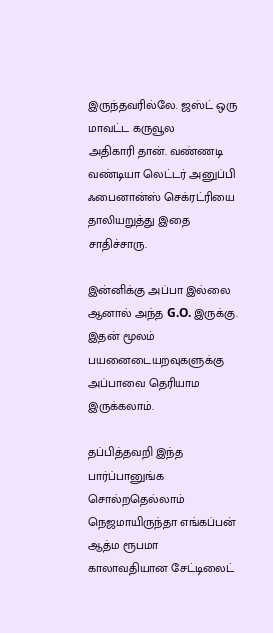இருந்தவரில்லே. ஜஸ்ட் ஒரு மாவட்ட கருவூல
அதிகாரி தான். வண்ணடி வண்டியா லெட்டர் அனுப்பி ஃபைனான்ஸ் செக்ரட்ரியை
தாலியறுத்து இதை சாதிச்சாரு.

இன்னிக்கு அப்பா இல்லை ஆனால் அந்த G.O. இருக்கு. இதன் மூலம் பயனைடையறவுகளுக்கு அப்பாவை தெரியாம இருக்கலாம்.

தப்பித்தவறி இந்த பார்ப்பானுங்க சொல்றதெல்லாம் நெஜமாயிருந்தா எங்கப்பன் ஆத்ம ரூபமா காலாவதியான சேட்டிலைட்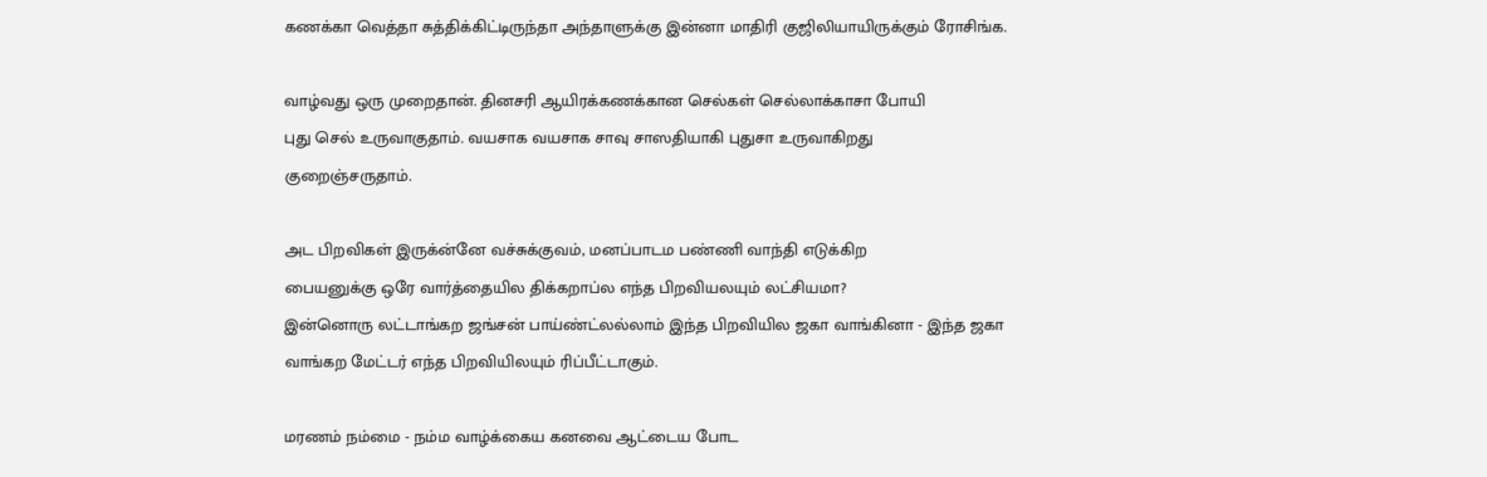கணக்கா வெத்தா சுத்திக்கிட்டிருந்தா அந்தாளுக்கு இன்னா மாதிரி குஜிலியாயிருக்கும் ரோசிங்க.

வாழ்வது ஒரு முறைதான். தினசரி ஆயிரக்கணக்கான செல்கள் செல்லாக்காசா போயி
புது செல் உருவாகுதாம். வயசாக வயசாக சாவு சாஸதியாகி புதுசா உருவாகிறது
குறைஞ்சருதாம்.

அட பிறவிகள் இருக்ன்னே வச்சுக்குவம், மனப்பாடம பண்ணி வாந்தி எடுக்கிற
பையனுக்கு ஒரே வார்த்தையில திக்கறாப்ல எந்த பிறவியலயும் லட்சியமா?
இன்னொரு லட்டாங்கற ஜங்சன் பாய்ண்ட்லல்லாம் இந்த பிறவியில ஜகா வாங்கினா - இந்த ஜகா வாங்கற மேட்டர் எந்த பிறவியிலயும் ரிப்பீட்டாகும்.

மரணம் நம்மை - நம்ம வாழ்க்கைய கனவை ஆட்டைய போட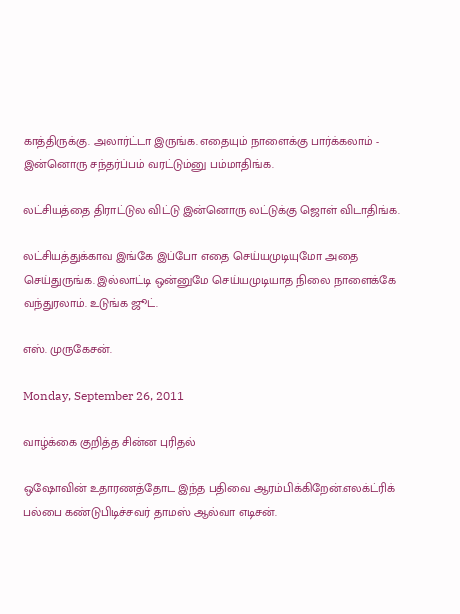காத்திருக்கு. அலார்ட்டா இருங்க. எதையும் நாளைக்கு பார்க்கலாம் - இன்னொரு சந்தர்ப்பம் வரட்டும்னு பம்மாதிங்க.

லட்சியத்தை திராட்டுல விட்டு இன்னொரு லட்டுக்கு ஜொள் விடாதிங்க.

லட்சியத்துக்காவ இங்கே இப்போ எதை செய்யமுடியுமோ அதை செய்துருங்க. இல்லாட்டி ஒன்னுமே செய்யமுடியாத நிலை நாளைக்கே வந்துரலாம். உடுங்க ஜூட்.

எஸ். முருகேசன்.

Monday, September 26, 2011

வாழ்க்கை குறித்த சின்ன புரிதல்

ஒஷோவின் உதாரணத்தோட இந்த பதிவை ஆரம்பிக்கிறேன்.எலக்ட்ரிக் பல்பை கண்டுபிடிச்சவர் தாமஸ் ஆல்வா எடிசன்.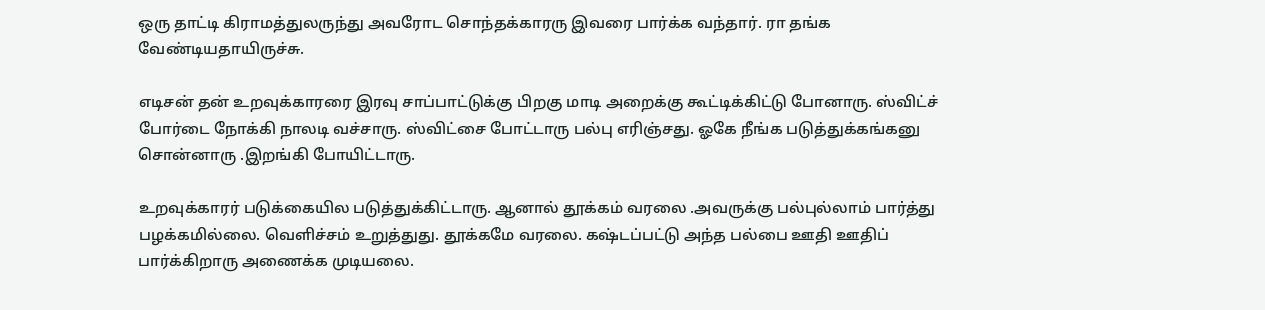ஒரு தாட்டி கிராமத்துலருந்து அவரோட சொந்தக்காரரு இவரை பார்க்க வந்தார். ரா தங்க வேண்டியதாயிருச்சு.

எடிசன் தன் உறவுக்காரரை இரவு சாப்பாட்டுக்கு பிறகு மாடி அறைக்கு கூட்டிக்கிட்டு போனாரு. ஸ்விட்ச் போர்டை நோக்கி நாலடி வச்சாரு. ஸ்விட்சை போட்டாரு பல்பு எரிஞ்சது. ஓகே நீங்க படுத்துக்கங்கனு சொன்னாரு .இறங்கி போயிட்டாரு.

உறவுக்காரர் படுக்கையில படுத்துக்கிட்டாரு. ஆனால் தூக்கம் வரலை .அவருக்கு பல்புல்லாம் பார்த்து பழக்கமில்லை. வெளிச்சம் உறுத்துது. தூக்கமே வரலை. கஷ்டப்பட்டு அந்த பல்பை ஊதி ஊதிப் பார்க்கிறாரு அணைக்க முடியலை.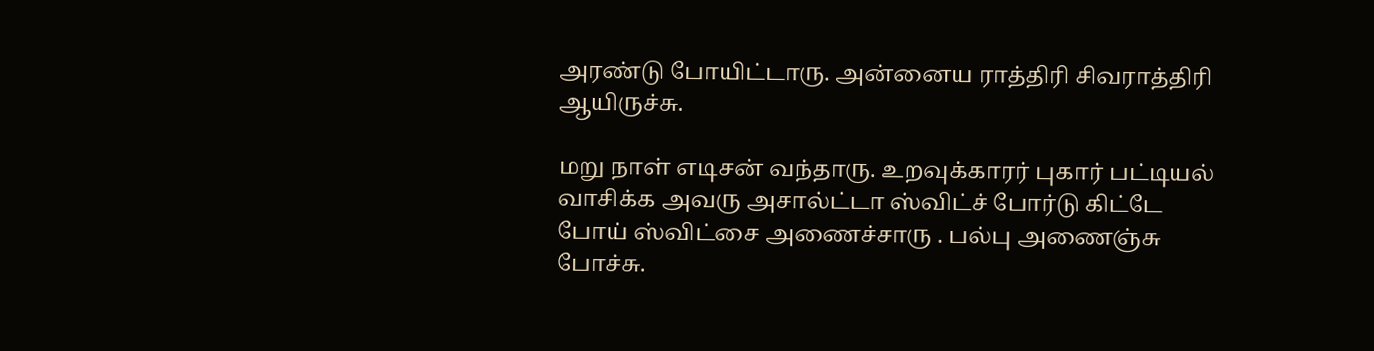அரண்டு போயிட்டாரு. அன்னைய ராத்திரி சிவராத்திரி ஆயிருச்சு.

மறு நாள் எடிசன் வந்தாரு. உறவுக்காரர் புகார் பட்டியல் வாசிக்க அவரு அசால்ட்டா ஸ்விட்ச் போர்டு கிட்டே போய் ஸ்விட்சை அணைச்சாரு . பல்பு அணைஞ்சு போச்சு.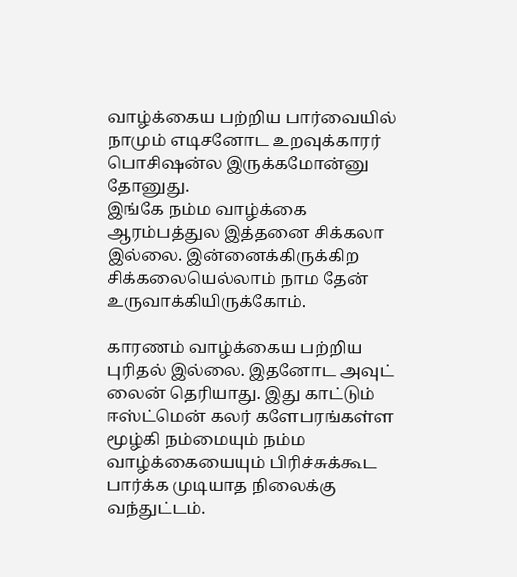வாழ்க்கைய பற்றிய பார்வையில் நாமும் எடிசனோட உறவுக்காரர் பொசிஷன்ல இருக்கமோன்னு தோனுது.
இங்கே நம்ம வாழ்க்கை ஆரம்பத்துல இத்தனை சிக்கலா இல்லை. இன்னைக்கிருக்கிற சிக்கலையெல்லாம் நாம தேன் உருவாக்கியிருக்கோம்.

காரணம் வாழ்க்கைய பற்றிய புரிதல் இல்லை. இதனோட அவுட் லைன் தெரியாது. இது காட்டும் ஈஸ்ட்மென் கலர் களேபரங்கள்ள மூழ்கி நம்மையும் நம்ம வாழ்க்கையையும் பிரிச்சுக்கூட பார்க்க முடியாத நிலைக்கு வந்துட்டம்.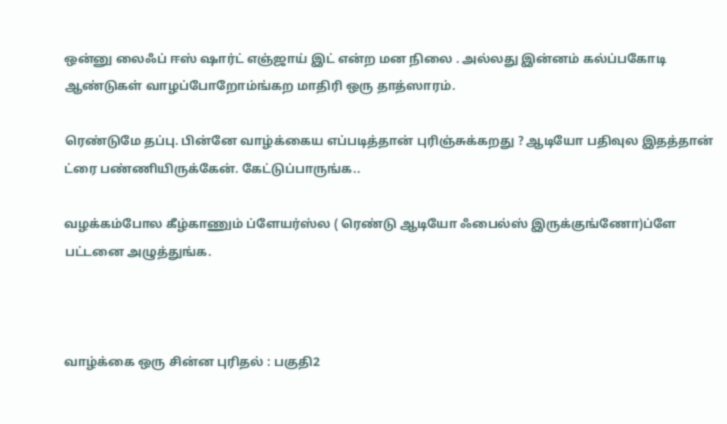ஒன்னு லைஃப் ஈஸ் ஷார்ட் எஞ்ஜாய் இட் என்ற மன நிலை . அல்லது இன்னம் கல்ப்பகோடி ஆண்டுகள் வாழப்போறோம்ங்கற மாதிரி ஒரு தாத்ஸாரம்.

ரெண்டுமே தப்பு. பின்னே வாழ்க்கைய எப்படித்தான் புரிஞ்சுக்கறது ? ஆடியோ பதிவுல இதத்தான் ட்ரை பண்ணியிருக்கேன். கேட்டுப்பாருங்க..

வழக்கம்போல கீழ்காணும் ப்ளேயர்ஸ்ல ( ரெண்டு ஆடியோ ஃபைல்ஸ் இருக்குங்ணோ)ப்ளே பட்டனை அழுத்துங்க.



வாழ்க்கை ஒரு சின்ன புரிதல் : பகுதி2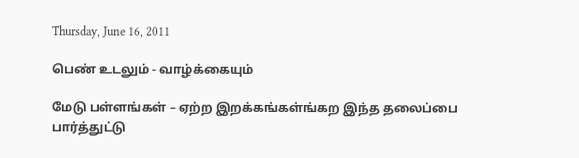Thursday, June 16, 2011

பெண் உடலும் - வாழ்க்கையும்

மேடு பள்ளங்கள் – ஏற்ற இறக்கங்கள்ங்கற இந்த தலைப்பை பார்த்துட்டு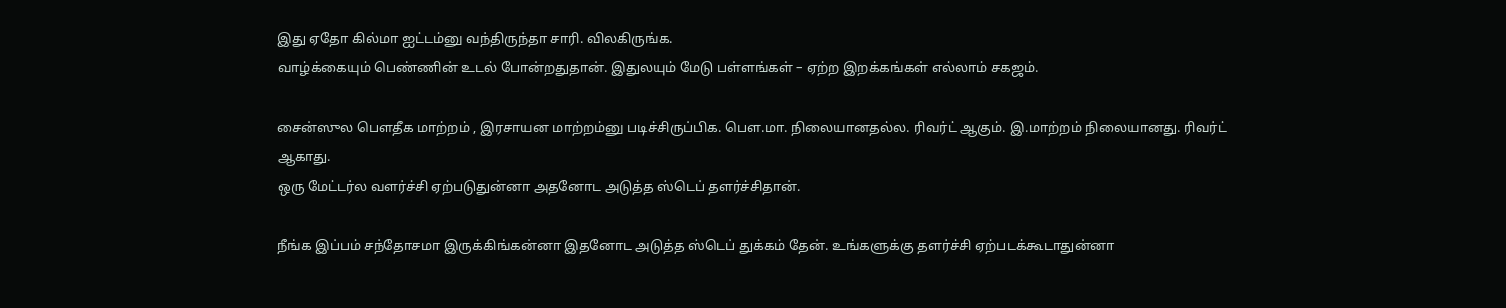இது ஏதோ கில்மா ஐட்டம்னு வந்திருந்தா சாரி. விலகிருங்க.
வாழ்க்கையும் பெண்ணின் உடல் போன்றதுதான். இதுலயும் மேடு பள்ளங்கள் – ஏற்ற இறக்கங்கள் எல்லாம் சகஜம்.

சைன்ஸுல பௌதீக மாற்றம் , இரசாயன மாற்றம்னு படிச்சிருப்பிக. பௌ.மா. நிலையானதல்ல. ரிவர்ட் ஆகும். இ.மாற்றம் நிலையானது. ரிவர்ட் ஆகாது.
ஒரு மேட்டர்ல வளர்ச்சி ஏற்படுதுன்னா அதனோட அடுத்த ஸ்டெப் தளர்ச்சிதான்.

நீங்க இப்பம் சந்தோசமா இருக்கிங்கன்னா இதனோட அடுத்த ஸ்டெப் துக்கம் தேன். உங்களுக்கு தளர்ச்சி ஏற்படக்கூடாதுன்னா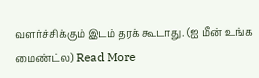வளர்ச்சிக்கும் இடம் தரக் கூடாது. (ஐ மீன் உங்க மைண்ட்ல) Read More